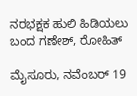ನರಭಕ್ಷಕ ಹುಲಿ ಹಿಡಿಯಲು ಬಂದ ಗಣೇಶ್, ರೋಹಿತ್

ಮೈಸೂರು, ನವೆಂಬರ್ 19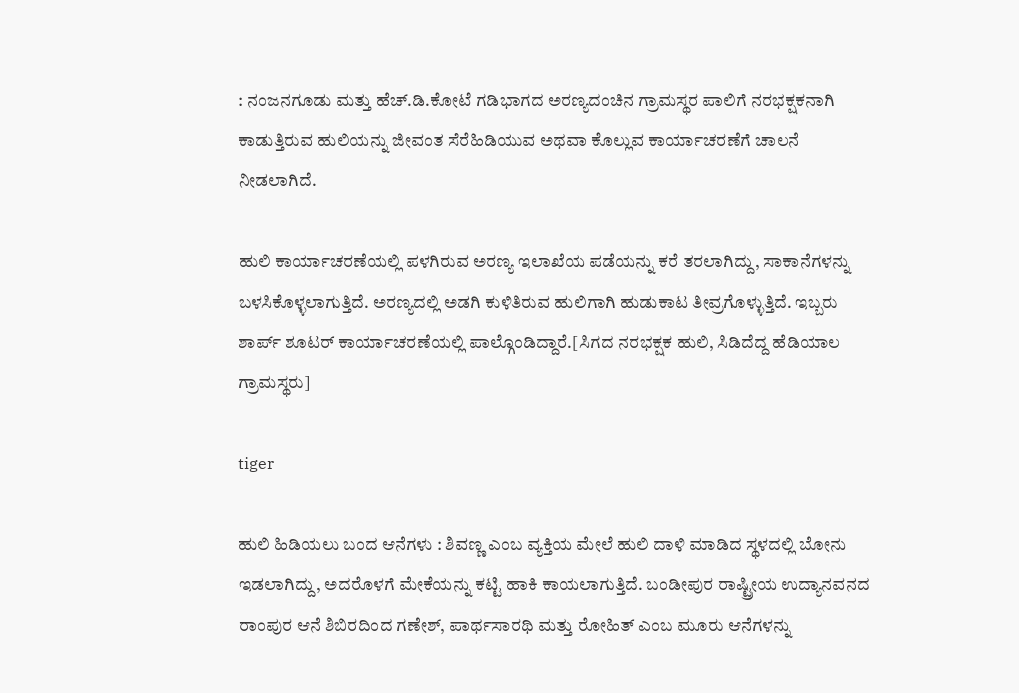: ನಂಜನಗೂಡು ಮತ್ತು ಹೆಚ್.ಡಿ.ಕೋಟೆ ಗಡಿಭಾಗದ ಅರಣ್ಯದಂಚಿನ ಗ್ರಾಮಸ್ಥರ ಪಾಲಿಗೆ ನರಭಕ್ಷಕನಾಗಿ ಕಾಡುತ್ತಿರುವ ಹುಲಿಯನ್ನು ಜೀವಂತ ಸೆರೆಹಿಡಿಯುವ ಅಥವಾ ಕೊಲ್ಲುವ ಕಾರ್ಯಾಚರಣೆಗೆ ಚಾಲನೆ ನೀಡಲಾಗಿದೆ.

ಹುಲಿ ಕಾರ್ಯಾಚರಣೆಯಲ್ಲಿ ಪಳಗಿರುವ ಅರಣ್ಯ ಇಲಾಖೆಯ ಪಡೆಯನ್ನು ಕರೆ ತರಲಾಗಿದ್ದು, ಸಾಕಾನೆಗಳನ್ನು ಬಳಸಿಕೊಳ್ಳಲಾಗುತ್ತಿದೆ. ಅರಣ್ಯದಲ್ಲಿ ಅಡಗಿ ಕುಳಿತಿರುವ ಹುಲಿಗಾಗಿ ಹುಡುಕಾಟ ತೀವ್ರಗೊಳ್ಳುತ್ತಿದೆ. ಇಬ್ಬರು ಶಾರ್ಪ್ ಶೂಟರ್ ಕಾರ್ಯಾಚರಣೆಯಲ್ಲಿ ಪಾಲ್ಗೊಂಡಿದ್ದಾರೆ.[ಸಿಗದ ನರಭಕ್ಷಕ ಹುಲಿ, ಸಿಡಿದೆದ್ದ ಹೆಡಿಯಾಲ ಗ್ರಾಮಸ್ಥರು]

tiger

ಹುಲಿ ಹಿಡಿಯಲು ಬಂದ ಆನೆಗಳು : ಶಿವಣ್ಣ ಎಂಬ ವ್ಯಕ್ತಿಯ ಮೇಲೆ ಹುಲಿ ದಾಳಿ ಮಾಡಿದ ಸ್ಥಳದಲ್ಲಿ ಬೋನು ಇಡಲಾಗಿದ್ದು, ಅದರೊಳಗೆ ಮೇಕೆಯನ್ನು ಕಟ್ಟಿ ಹಾಕಿ ಕಾಯಲಾಗುತ್ತಿದೆ. ಬಂಡೀಪುರ ರಾಷ್ಟ್ರೀಯ ಉದ್ಯಾನವನದ ರಾಂಪುರ ಆನೆ ಶಿಬಿರದಿಂದ ಗಣೇಶ್, ಪಾರ್ಥಸಾರಥಿ ಮತ್ತು ರೋಹಿತ್ ಎಂಬ ಮೂರು ಆನೆಗಳನ್ನು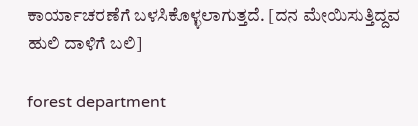ಕಾರ್ಯಾಚರಣೆಗೆ ಬಳಸಿಕೊಳ್ಳಲಾಗುತ್ತದೆ. [ದನ ಮೇಯಿಸುತ್ತಿದ್ದವ ಹುಲಿ ದಾಳಿಗೆ ಬಲಿ]

forest department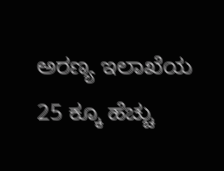ಅರಣ್ಯ ಇಲಾಖೆಯ 25 ಕ್ಕೂ ಹೆಚ್ಚು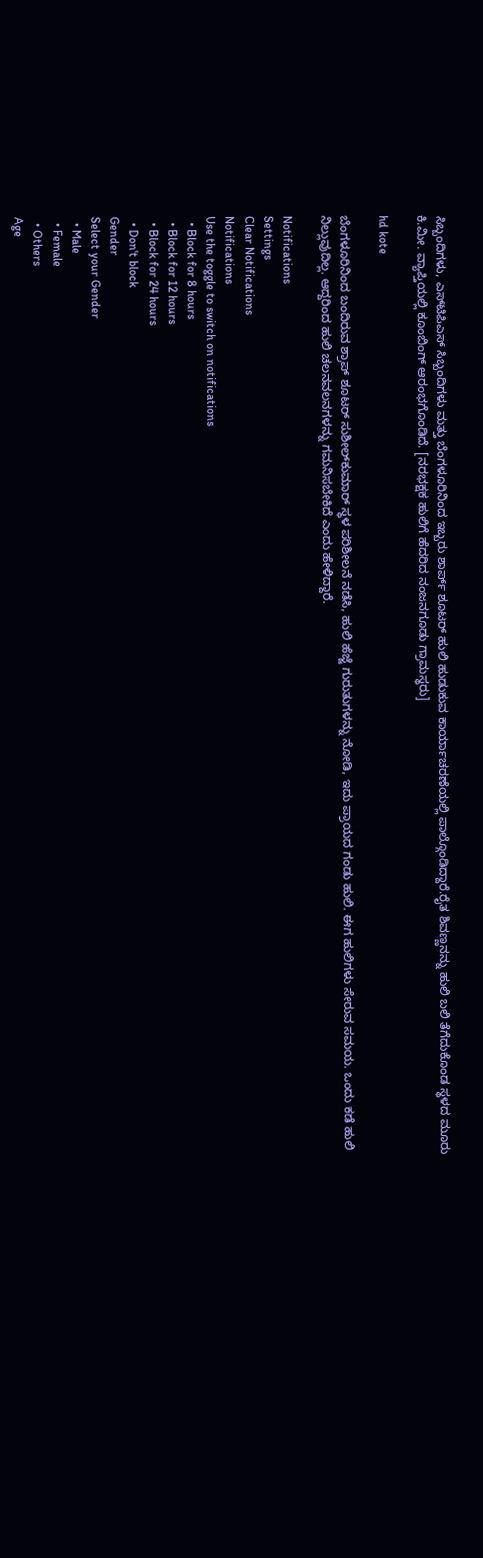ಸಿಬ್ಬಂದಿಗಳು, ಎಸ್‍ಟಿಪಿಎಸ್ ಸಿಬ್ಬಂದಿಗಳು ಮತ್ತು ಬೆಂಗಳೂರಿನಿಂದ ಇಬ್ಬರು ಶಾರ್ಪ್ ಶೂಟರ್ ಹುಲಿ ಹುಡುಕುವ ಕಾರ್ಯಾಚರಣೆಯಲ್ಲಿ ಪಾಲ್ಗೊಂಡಿದ್ದಾರೆ.ರೈತ ಶಿವಣ್ಣನನ್ನು ಹುಲಿ ಬಲಿ ತೆಗೆದುಕೊಂಡ ಸ್ಥಳದ ಮೂರು ಕಿ.ಮೀ. ವ್ಯಾಪ್ತಿಯಲ್ಲಿ ಕೂಂಬಿಂಗ್ ಆರಂಭಗೊಂಡಿದೆ. [ನರಭಕ್ಷಕ ಹುಲಿಗೆ ಹೆದರಿದ ನಂಜನಗೂಡು ಗ್ರಾಮಸ್ಥರು]

hd kote

ಬೆಂಗಳೂರಿನಿಂದ ಬಂದಿರುವ ಶ್ರಾಪ್ ಶೂಟರ್ ಸುಶೀಲ್‍ಕುಮಾರ್ ಸ್ಥಳ ಪರಿಶೀಲನೆ ನಡೆಸಿ, ಹುಲಿ ಹೆಜ್ಜೆ ಗುರುತುಗಳನ್ನು ನೋಡಿ, ಇದು ಪ್ರಾಯದ ಗಂಡು ಹುಲಿ. ಈಗ ಹುಲಿಗಳು ಸೇರುವ ಸಮಯ. ಒಂದು ಕಡೆ ಹುಲಿ ನಿಲ್ಲುವುದಿಲ್ಲ. ಆದ್ದರಿಂದ ಹುಲಿ ಚಲನವಲನಗಳನ್ನು ಗಮನಿಸಬೇಕಿದೆ ಎಂದು ಹೇಳಿದ್ದಾರೆ.

Notifications
Settings
Clear Notifications
Notifications
Use the toggle to switch on notifications
  • Block for 8 hours
  • Block for 12 hours
  • Block for 24 hours
  • Don't block
Gender
Select your Gender
  • Male
  • Female
  • Others
Age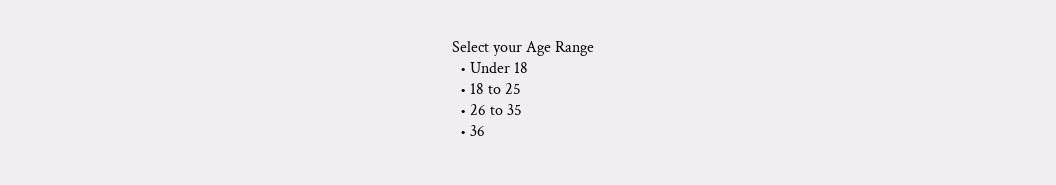Select your Age Range
  • Under 18
  • 18 to 25
  • 26 to 35
  • 36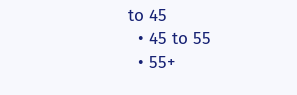to 45
  • 45 to 55
  • 55+